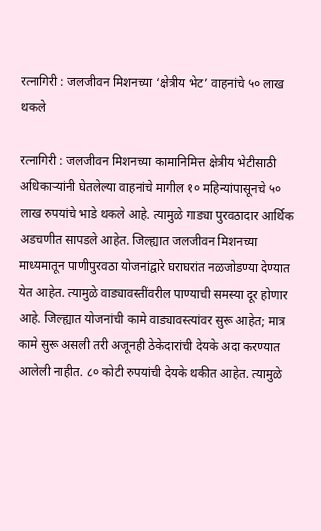रत्नागिरी : जलजीवन मिशनच्या ‘क्षेत्रीय भेट’ वाहनांचे ५० लाख थकले

रत्नागिरी : जलजीवन मिशनच्या कामानिमित्त क्षेत्रीय भेटीसाठी अधिकाऱ्यांनी घेतलेल्या वाहनांचे मागील १० महिन्यांपासूनचे ५० लाख रुपयांचे भाडे थकले आहे. त्यामुळे गाड्या पुरवठादार आर्थिक अडचणीत सापडले आहेत. जिल्ह्यात जलजीवन मिशनच्या माध्यमातून पाणीपुरवठा योजनांद्वारे घराघरांत नळजोडण्या देण्यात येत आहेत. त्यामुळे वाड्यावस्तींवरील पाण्याची समस्या दूर होणार आहे. जिल्ह्यात योजनांची कामे वाड्यावस्त्यांवर सुरू आहेत; मात्र कामे सुरू असली तरी अजूनही ठेकेदारांची देयके अदा करण्यात आलेली नाहीत. ८० कोटी रुपयांची देयके थकीत आहेत. त्यामुळे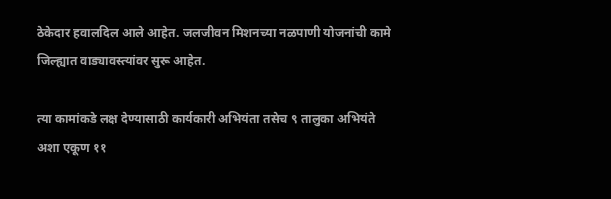ठेकेदार हवालदिल आले आहेत. जलजीवन मिशनच्या नळपाणी योजनांची कामे जिल्ह्यात वाड्यावस्त्यांवर सुरू आहेत.

त्या कामांकडे लक्ष देण्यासाठी कार्यकारी अभियंता तसेच ९ तालुका अभियंते अशा एकूण ११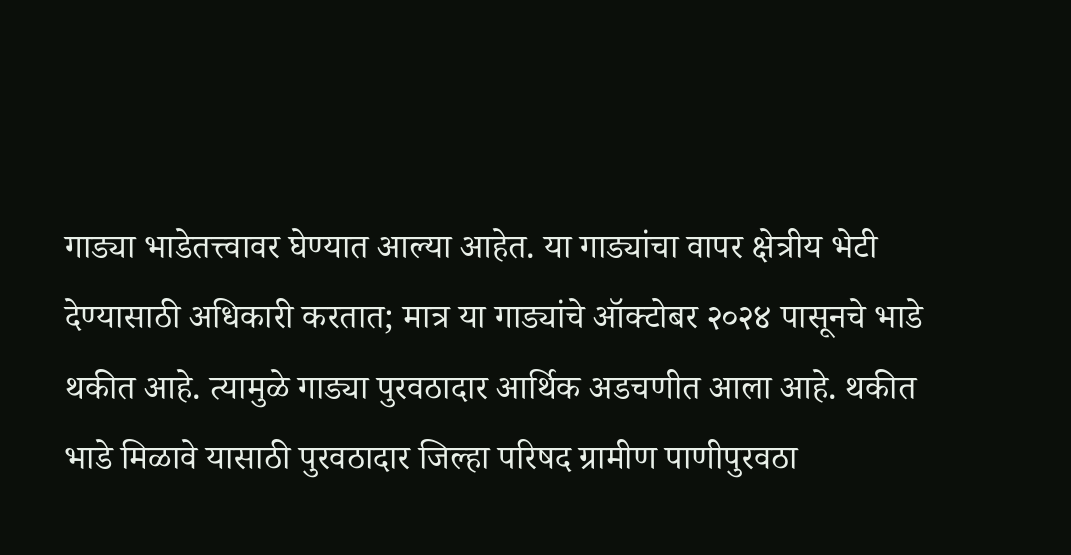गाड्या भाडेतत्त्वावर घेण्यात आल्या आहेत. या गाड्यांचा वापर क्षेत्रीय भेटी देण्यासाठी अधिकारी करतात; मात्र या गाड्यांचे ऑक्टोबर २०२४ पासूनचे भाडे थकीत आहे. त्यामुळे गाड्या पुरवठादार आर्थिक अडचणीत आला आहे. थकीत भाडे मिळावे यासाठी पुरवठादार जिल्हा परिषद ग्रामीण पाणीपुरवठा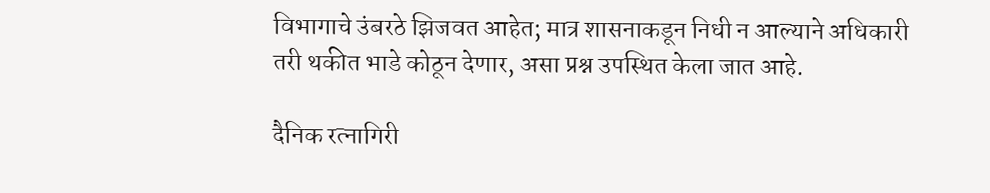विभागाचे उंबरठे झिजवत आहेत; मात्र शासनाकडून निधी न आल्याने अधिकारी तरी थकीत भाडे कोठून देणार, असा प्रश्न उपस्थित केला जात आहे.

दैनिक रत्नागिरी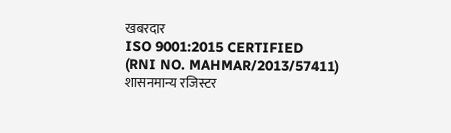खबरदार
ISO 9001:2015 CERTIFIED
(RNI NO. MAHMAR/2013/57411)
शासनमान्य रजिस्टर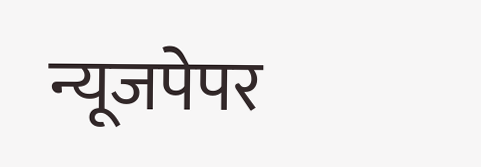न्यूजपेपर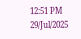12:51 PM 29/Jul/2025